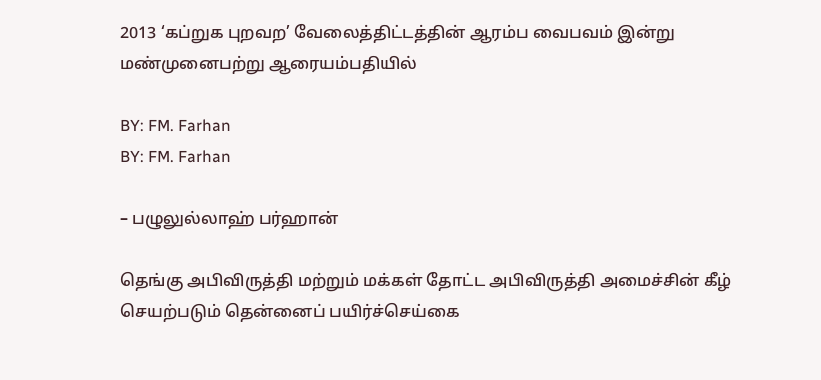2013 ‘கப்றுக புறவற’ வேலைத்திட்டத்தின் ஆரம்ப வைபவம் இன்று மண்முனைபற்று ஆரையம்பதியில்

BY: FM. Farhan
BY: FM. Farhan

– பழுலுல்லாஹ் பர்ஹான்

தெங்கு அபிவிருத்தி மற்றும் மக்கள் தோட்ட அபிவிருத்தி அமைச்சின் கீழ் செயற்படும் தென்னைப் பயிர்ச்செய்கை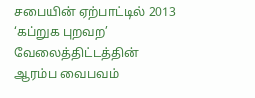சபையின் ஏற்பாட்டில் 2013 ‘கப்றுக புறவற’ வேலைத்திட்டத்தின் ஆரம்ப வைபவம்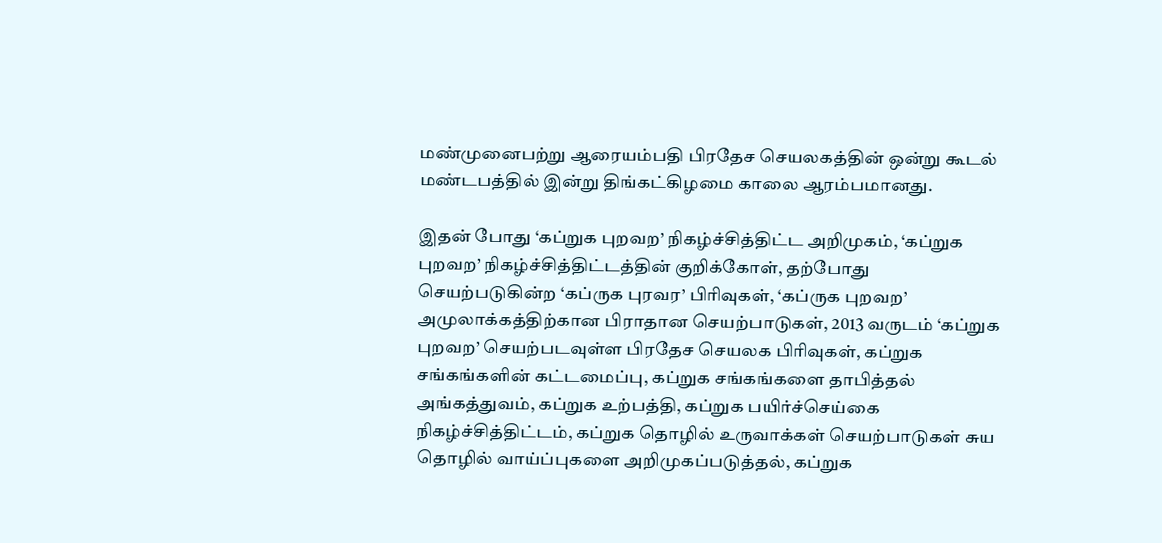மண்முனைபற்று ஆரையம்பதி பிரதேச செயலகத்தின் ஒன்று கூடல் மண்டபத்தில் இன்று திங்கட்கிழமை காலை ஆரம்பமானது.

இதன் போது ‘கப்றுக புறவற’ நிகழ்ச்சித்திட்ட அறிமுகம், ‘கப்றுக புறவற’ நிகழ்ச்சித்திட்டத்தின் குறிக்கோள், தற்போது செயற்படுகின்ற ‘கப்ருக புரவர’ பிரிவுகள், ‘கப்ருக புறவற’ அமுலாக்கத்திற்கான பிராதான செயற்பாடுகள், 2013 வருடம் ‘கப்றுக புறவற’ செயற்படவுள்ள பிரதேச செயலக பிரிவுகள், கப்றுக சங்கங்களின் கட்டமைப்பு, கப்றுக சங்கங்களை தாபித்தல் அங்கத்துவம், கப்றுக உற்பத்தி, கப்றுக பயிர்ச்செய்கை நிகழ்ச்சித்திட்டம், கப்றுக தொழில் உருவாக்கள் செயற்பாடுகள் சுய தொழில் வாய்ப்புகளை அறிமுகப்படுத்தல், கப்றுக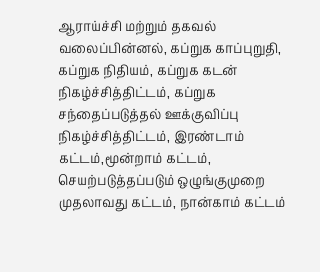ஆராய்ச்சி மற்றும் தகவல் வலைப்பின்னல், கப்றுக காப்புறுதி, கப்றுக நிதியம், கப்றுக கடன் நிகழ்ச்சித்திட்டம், கப்றுக சந்தைப்படுத்தல் ஊக்குவிப்பு நிகழ்ச்சித்திட்டம், இரண்டாம் கட்டம்,மூன்றாம் கட்டம், செயற்படுத்தப்படும் ஒழுங்குமுறை முதலாவது கட்டம், நான்காம் கட்டம்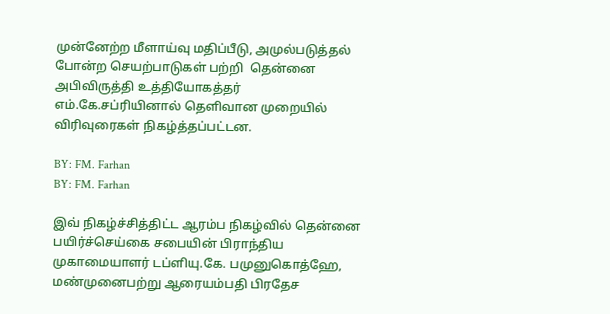முன்னேற்ற மீளாய்வு மதிப்பீடு, அமுல்படுத்தல் போன்ற செயற்பாடுகள் பற்றி  தென்னை அபிவிருத்தி உத்தியோகத்தர் எம்.கே.சப்ரியினால் தெளிவான முறையில் விரிவுரைகள் நிகழ்த்தப்பட்டன.

BY: FM. Farhan
BY: FM. Farhan

இவ் நிகழ்ச்சித்திட்ட ஆரம்ப நிகழ்வில் தென்னை பயிர்ச்செய்கை சபையின் பிராந்திய முகாமையாளர் டப்ளியு.கே. பமுனுகொத்ஹே, மண்முனைபற்று ஆரையம்பதி பிரதேச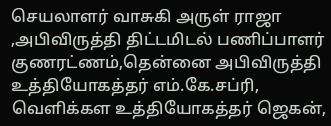செயலாளர் வாசுகி அருள் ராஜா ,அபிவிருத்தி திட்டமிடல் பணிப்பாளர் குணரட்ணம்,தென்னை அபிவிருத்தி உத்தியோகத்தர் எம்.கே.சப்ரி, வெளிக்கள உத்தியோகத்தர் ஜெகன்,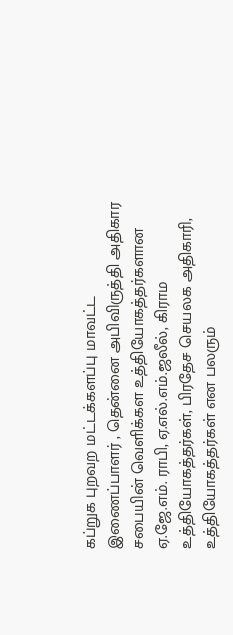கப்றுக புறவற மட்டக்களப்பு மாவட்ட இணைப்பாளர் , தென்னை அபிவிருத்தி அதிகார சபையின் வெளிக்கள உத்தியோகத்தர்களான ஏ.ஜே.எம். ராபி, ஏ.எல்.எம்.ஜலீல், கிராம உத்தியோகத்தர்கள், பிரதேச செயலக அதிகாரி, உத்தியோகத்தர்கள் என பலரும்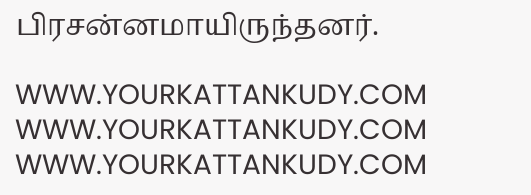பிரசன்னமாயிருந்தனர்.

WWW.YOURKATTANKUDY.COM
WWW.YOURKATTANKUDY.COM
WWW.YOURKATTANKUDY.COM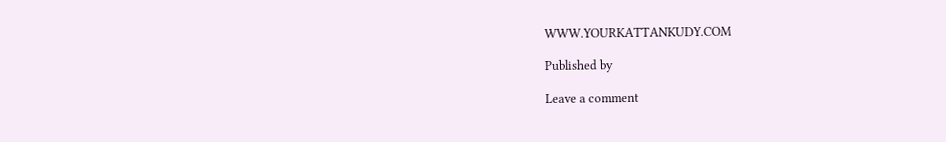WWW.YOURKATTANKUDY.COM

Published by

Leave a comment